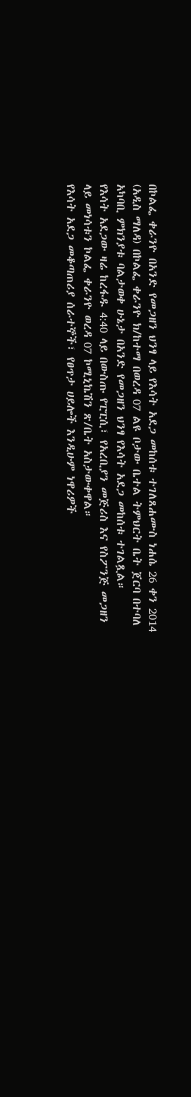በኮልፌ ቀራንዮ በአንድ የመጋዘን ህንፃ ላይ የእሳት አደጋ መከሰቱ ተገለጸሐሙስ ነሐሴ 26 ቀን 2014 (አዲስ ማለዳ) በኮልፌ ቀራንዮ ክ/ከተማ በወረዳ 07 ልዩ ቦታው ቤተል ትምህርት ቤት ጀርባ በተባለ አካባቢ ምክንያቱ ባልታወቀ ሁኔታ በአንድ የመጋዘን ህንፃ የእሳት አደጋ መከሰቱ ተገልጿል።
የእሳት አደጋው ዛሬ ከረፋዱ 4:40 ላይ በውስጡ የፒፒሲ፣ የአረቢያን መጅሪስ እና የስፖንጅ መጋዘን ላይ መነሳቱን ኮልፌ ቀራንዮ ወረዳ 07 ኮሚኒኬሽን ጽ/ቤት አስታውቀዋል።
የእሳት አደጋ መቆጣጠሪያ ሰራተኞች፣ የፀጥታ ሀይሎች እንዲሁም ነዋሪዎች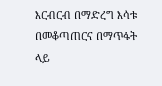እርብርብ በማድረግ እሳቱ በመቆጣጠርና በማጥፋት ላይ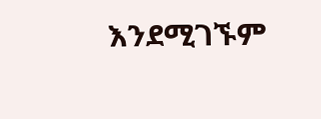እንደሚገኙም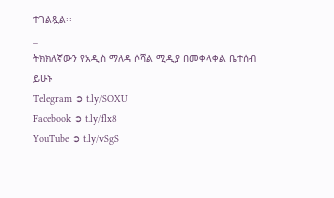ተገልጿል፡፡
_
ትክክለኛውን የአዲስ ማለዳ ሶሻል ሚዲያ በመቀላቀል ቤተሰብ ይሁኑ
Telegram ➲ t.ly/SOXU
Facebook ➲ t.ly/flx8
YouTube ➲ t.ly/vSgS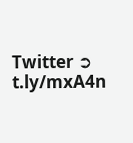Twitter ➲ t.ly/mxA4n